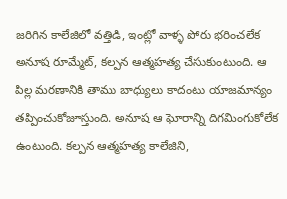జరిగిన కాలేజిలో వత్తిడి, ఇంట్లో వాళ్ళ పోరు భరించలేక అనూష రూమ్మేట్, కల్పన ఆత్మహత్య చేసుకుంటుంది. ఆ పిల్ల మరణానికి తాము బాధ్యులు కాదంటు యాజమాన్యం తప్పించుకోజూస్తుంది. అనూష ఆ ఘోరాన్ని దిగమింగుకోలేక ఉంటుంది. కల్పన ఆత్మహత్య కాలేజిని,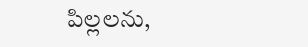పిల్లలను,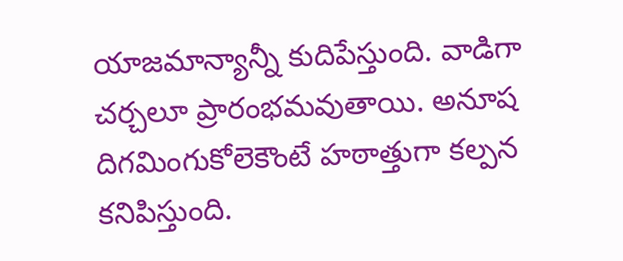యాజమాన్యాన్నీ కుదిపేస్తుంది. వాడిగా చర్చలూ ప్రారంభమవుతాయి. అనూష దిగమింగుకోలెకౌంటే హఠాత్తుగా కల్పన కనిపిస్తుంది.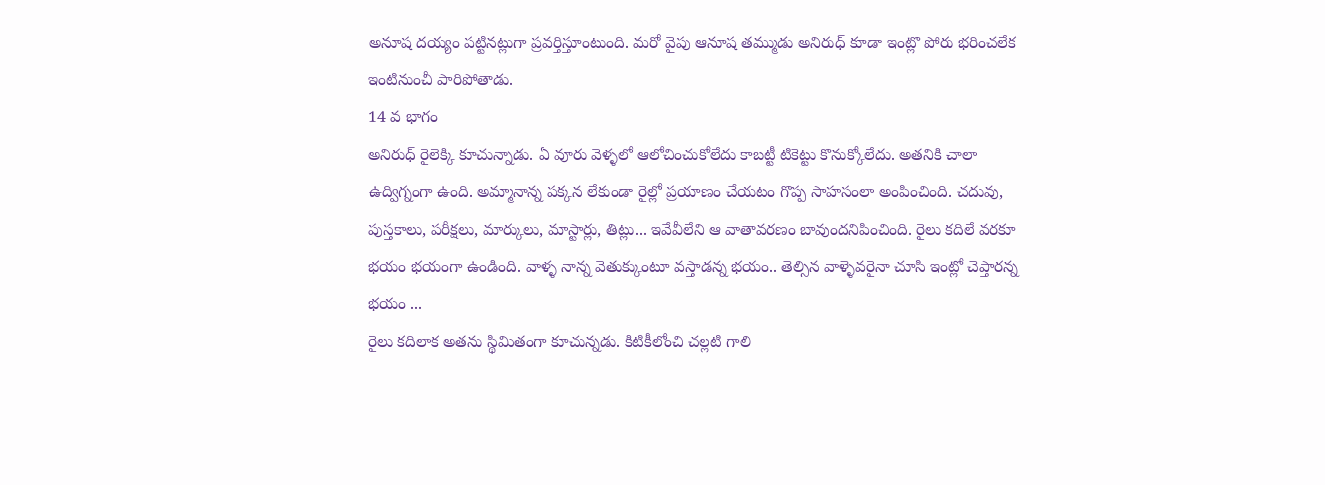అనూష దయ్యం పట్టినట్లుగా ప్రవర్తిస్తూంటుంది. మరో వైపు ఆనూష తమ్ముడు అనిరుధ్ కూడా ఇంట్లొ పోరు భరించలేక ఇంటినుంచీ పారిపోతాడు.
14 వ భాగం
అనిరుధ్ రైలెక్కి కూచున్నాడు. ఏ వూరు వెళ్ళలో ఆలోచించుకోలేదు కాబట్టీ టికెట్టు కొనుక్కోలేదు. అతనికి చాలా ఉద్విగ్నంగా ఉంది. అమ్మానాన్న పక్కన లేకుండా రైల్లో ప్రయాణం చేయటం గొప్ప సాహసంలా అంపించింది. చదువు, పుస్తకాలు, పరీక్షలు, మార్కులు, మాస్టార్లు, తిట్లు... ఇవేవీలేని ఆ వాతావరణం బావుందనిపించింది. రైలు కదిలే వరకూ భయం భయంగా ఉండింది. వాళ్ళ నాన్న వెతుక్కుంటూ వస్తాడన్న భయం.. తెల్సిన వాళ్ళెవరైనా చూసి ఇంట్లో చెప్తారన్న భయం ...
రైలు కదిలాక అతను స్థిమితంగా కూచున్నడు. కిటికీలోంచి చల్లటి గాలి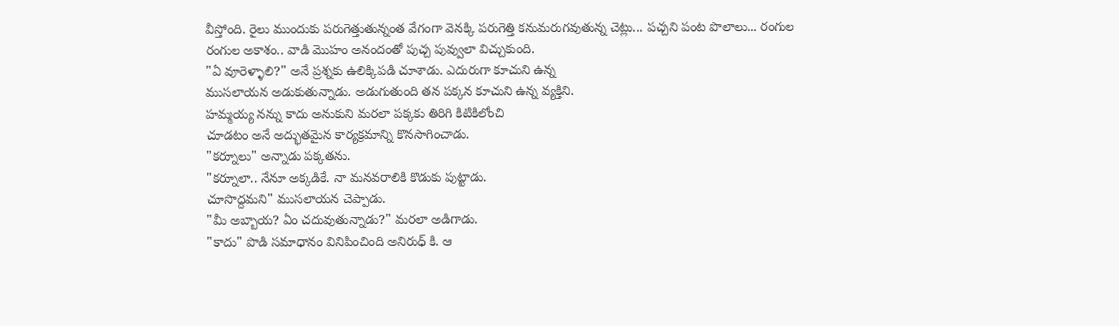వీస్తోంది. రైలు ముందుకు పరుగెత్తుతున్నంత వేగంగా వెనక్కి పరుగెత్తి కనుమరుగవుతున్న చెట్లు... పచ్చని పంట పొలాలు... రంగుల రంగుల అకాశం.. వాడి మొహం అనందంతో పుచ్చ పువ్వులా విచ్చుకుంది.
"ఏ వూరెళ్ళాలి?" అనే ప్రశ్నకు ఉలిక్కిపడి చూశాడు. ఎదురుగా కూచుని ఉన్న
ముసలాయన అడుకుతున్నాడు. అడుగుతుంది తన పక్కన కూచుని ఉన్న వ్యక్తిని.
హమ్మయ్య నన్ను కాదు అనుకుని మరలా పక్కకు తిరిగి కిటికిలోంచి
చూడటం అనే అద్భుతమైన కార్యక్రమాన్ని కొనసాగించాడు.
"కర్నూలు" అన్నాడు పక్కతను.
"కర్నూలా.. నేనూ అక్కడికే. నా మనవరాలికి కొడుకు పుట్టాడు.
చూసొద్దమని" ముసలాయన చెప్పాడు.
"మీ అబ్బాయ? ఏం చదువుతున్నాడు?" మరలా అడిగాడు.
"కాదు" పొడి సమాధానం వినిపించింది అనిరుధ్ కి. ఆ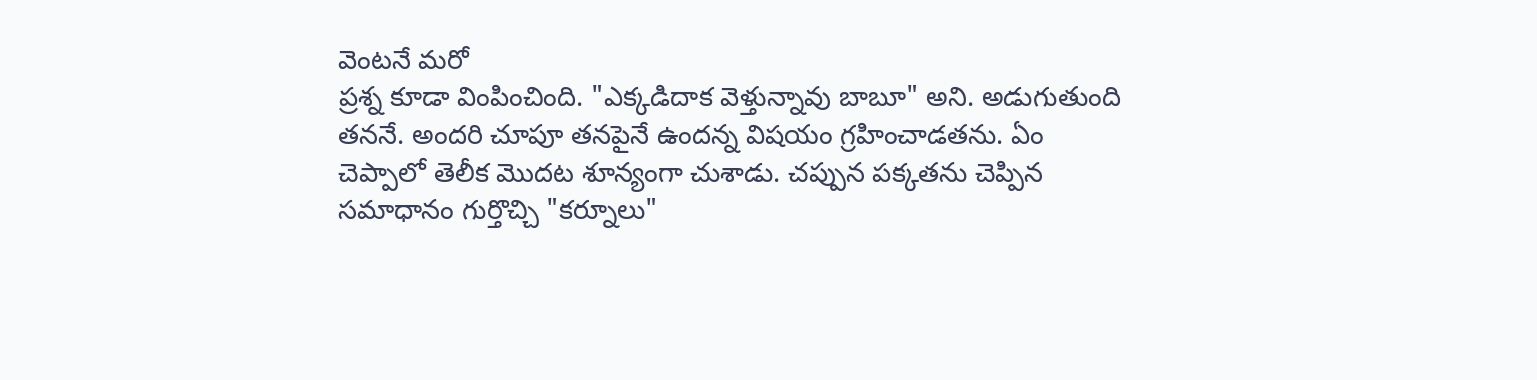వెంటనే మరో
ప్రశ్న కూడా వింపించింది. "ఎక్కడిదాక వెళ్తున్నావు బాబూ" అని. అడుగుతుంది
తననే. అందరి చూపూ తనపైనే ఉందన్న విషయం గ్రహించాడతను. ఏం
చెప్పాలో తెలీక మొదట శూన్యంగా చుశాడు. చప్పున పక్కతను చెప్పిన
సమాధానం గుర్తొచ్చి "కర్నూలు"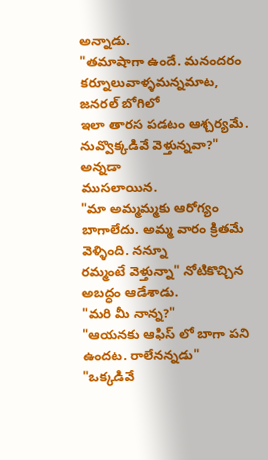అన్నాడు.
"తమాషాగా ఉందే. మనందరం కర్నూలువాళ్ళమన్నమాట, జనరల్ బోగిలో
ఇలా తారస పడటం ఆశ్చర్యమే. నువ్వొక్కడివే వెళ్తున్నవా?" అన్నడా
ముసలాయిన.
"మా అమ్మమ్మకు ఆరోగ్యం బాగాలేదు. అమ్మ వారం క్రితమే వెళ్ళింది. నన్నూ
రమ్మంటే వెళ్తున్నా" నోటికొచ్చిన అబద్ధం ఆడేశాడు.
"మరి మీ నాన్న?"
"ఆయనకు ఆఫిస్ లో బాగా పని ఉందట. రాలేనన్నడు"
"ఒక్కడివే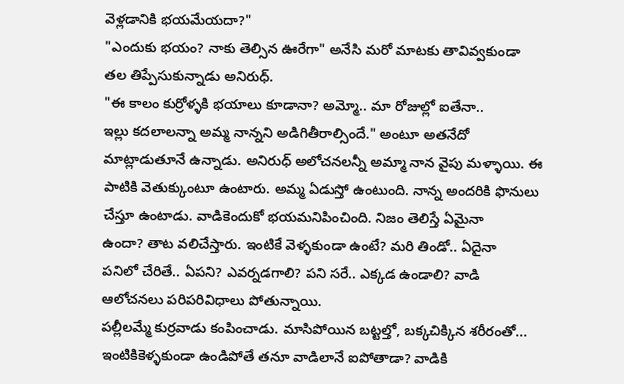వెళ్లడానికి భయమేయదా?"
"ఎందుకు భయం? నాకు తెల్సిన ఊరేగా" అనేసి మరో మాటకు తావివ్వకుండా
తల తిప్పేసుకున్నాడు అనిరుధ్.
"ఈ కాలం కుర్రోళ్ళకి భయాలు కూడానా? అమ్మో.. మా రోజుల్లో ఐతేనా..
ఇల్లు కదలాలన్నా అమ్మ నాన్నని అడిగితీరాల్సిందే." అంటూ అతనేదో
మాట్లాడుతూనే ఉన్నాడు. అనిరుధ్ అలోచనలన్నీ అమ్మా నాన వైపు మళ్ళాయి. ఈ
పాటికి వెతుక్కుంటూ ఉంటారు. అమ్మ ఏడుస్తో ఉంటుంది. నాన్న అందరికి ఫొనులు
చేస్తూ ఉంటాడు. వాడికెందుకో భయమనిపించింది. నిజం తెలిస్తే ఏమైనా
ఉందా? తాట వలిచేస్తారు. ఇంటికే వెళ్ళకుండా ఉంటే? మరి తిండో.. ఏదైనా
పనిలో చేరితే.. ఏపని? ఎవర్నడగాలి? పని సరే.. ఎక్కడ ఉండాలి? వాడి
ఆలోచనలు పరిపరివిధాలు పోతున్నాయి.
పల్లీలమ్మే కుర్రవాడు కంపించాడు. మాసిపోయిన బట్టల్తో, బక్కచిక్కిన శరీరంతో... ఇంటికికెళ్ళకుండా ఉండిపోతే తనూ వాడిలానే ఐపోతాడా? వాడికి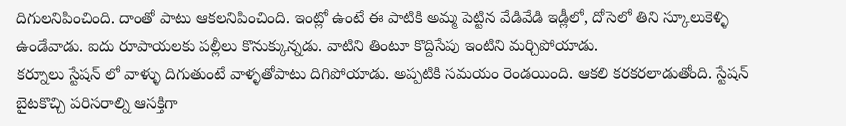దిగులనిపించింది. దాంతో పాటు ఆకలనిపించింది. ఇంట్లో ఉంటే ఈ పాటికి అమ్మ పెట్టిన వేడివేడి ఇడ్లీలో, దోసెలో తిని స్కూలుకెళ్ళి ఉండేవాడు. ఐదు రూపాయలకు పల్లీలు కొనుక్కున్నడు. వాటిని తింటూ కొద్దిసేపు ఇంటిని మర్చిపోయాడు.
కర్నూలు స్టేషన్ లో వాళ్ళు దిగుతుంటే వాళ్ళతోపాటు దిగిపోయాడు. అప్పటికి సమయం రెండయింది. ఆకలి కరకరలాడుతోంది. స్టేషన్ బైటకొచ్చి పరిసరాల్ని ఆసక్తిగా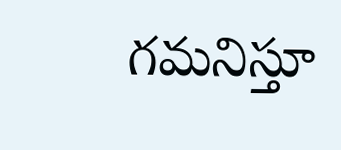గమనిస్తూ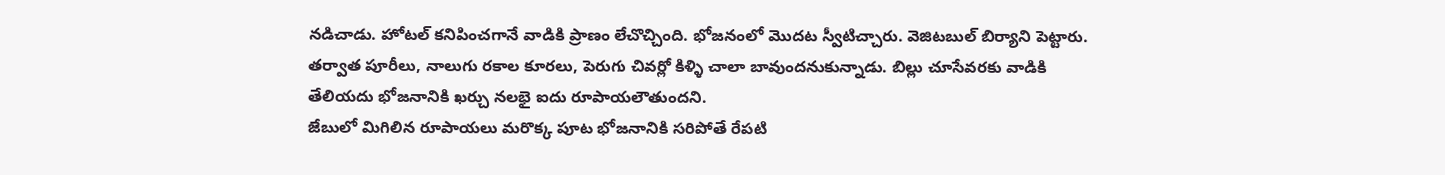నడిచాడు. హోటల్ కనిపించగానే వాడికి ప్రాణం లేచొచ్చింది. భోజనంలో మొదట స్వీటిచ్చారు. వెజిటబుల్ బిర్యాని పెట్టారు. తర్వాత పూరీలు, నాలుగు రకాల కూరలు, పెరుగు చివర్లో కిళ్ళి చాలా బావుందనుకున్నాడు. బిల్లు చూసేవరకు వాడికి తేలియదు భోజనానికి ఖర్చు నలభై ఐదు రూపాయలౌతుందని.
జేబులో మిగిలిన రూపాయలు మరొక్క పూట భోజనానికి సరిపోతే రేపటి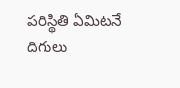పరిస్థితి ఏమిటనే దిగులు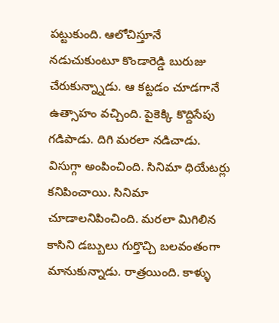పట్టుకుంది. ఆలోచిస్తూనే నడుచుకుంటూ కొండారెడ్డి బురుజు చేరుకున్న్నాడు. ఆ కట్టడం చూడగానే ఉత్సాహం వచ్చింది. పైకెక్కి కొద్దిసేపు గడిపాడు. దిగి మరలా నడిచాడు. విసుగ్గా అంపించింది. సినిమా ధియేటర్లు కనిపించాయి. సినిమా చూడాలనిపించింది. మరలా మిగిలిన కాసిని డబ్బులు గుర్తొచ్చి బలవంతంగా మానుకున్నాడు. రాత్రయింది. కాళ్ళు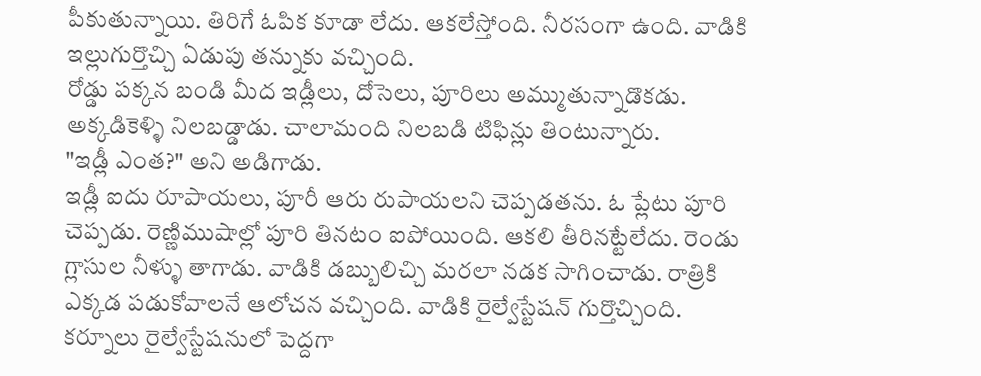పీకుతున్నాయి. తిరిగే ఓపిక కూడా లేదు. ఆకలేస్తోంది. నీరసంగా ఉంది. వాడికి ఇల్లుగుర్తొచ్చి ఏడుపు తన్నుకు వచ్చింది.
రోడ్డు పక్కన బండి మీద ఇడ్లీలు, దోసెలు, పూరిలు అమ్ముతున్నాడొకడు.
అక్కడికెళ్ళి నిలబడ్డాడు. చాలామంది నిలబడి టిఫిన్లు తింటున్నారు.
"ఇడ్లీ ఎంత?" అని అడిగాడు.
ఇడ్లీ ఐదు రూపాయలు, పూరీ ఆరు రుపాయలని చెప్పడతను. ఓ ప్లేటు పూరి చెప్పడు. రెణ్ణిముషాల్లో పూరి తినటం ఐపోయింది. ఆకలి తీరినట్టేలేదు. రెండు గ్లాసుల నీళ్ళు తాగాడు. వాడికి డబ్బులిచ్చి మరలా నడక సాగించాడు. రాత్రికి ఎక్కడ పడుకోవాలనే ఆలోచన వచ్చింది. వాడికి రైల్వేస్టేషన్ గుర్తొచ్చింది.
కర్నూలు రైల్వేస్టేషనులో పెద్దగా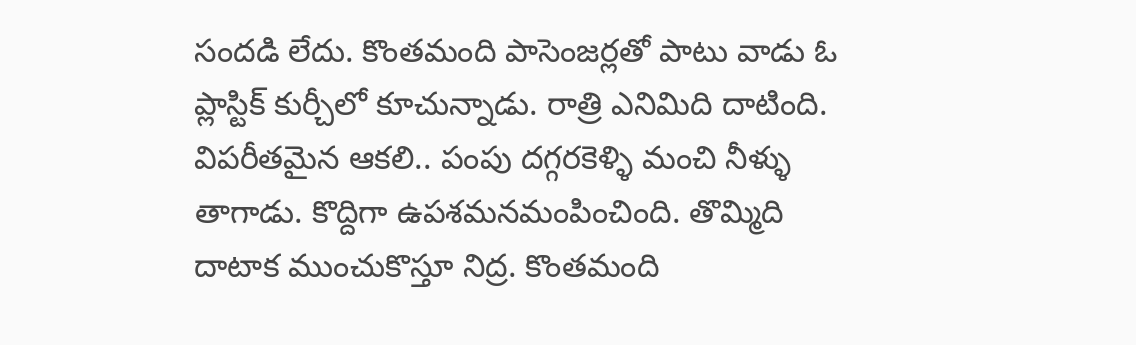సందడి లేదు. కొంతమంది పాసెంజర్లతో పాటు వాడు ఓ ప్లాస్టిక్ కుర్చీలో కూచున్నాడు. రాత్రి ఎనిమిది దాటింది. విపరీతమైన ఆకలి.. పంపు దగ్గరకెళ్ళి మంచి నీళ్ళు తాగాడు. కొద్దిగా ఉపశమనమంపించింది. తొమ్మిది దాటాక ముంచుకొస్తూ నిద్ర. కొంతమంది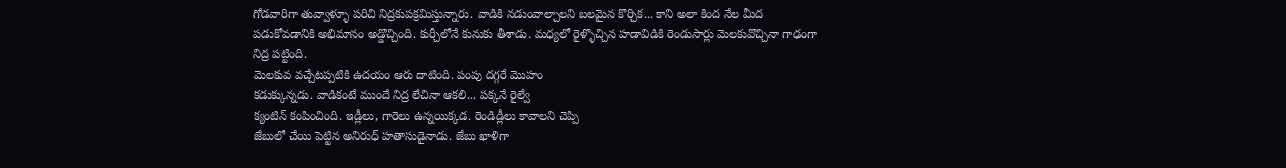గోడవారిగా తువ్వాళ్ళూ పరిచి నిద్రకుపక్రమిస్తున్నారు. వాడికి నడుంవాల్చాలని బలమైన కొర్చిక... కాని అలా కింద నేల మీద పడుకోవడానికి అభిమానం అడ్డొచ్చింది. కుర్చీలోనే కునుకు తీశాడు. మధ్యలో రైళ్ళొచ్చిన హడావిడికి రెండుసార్లు మెలకువొచ్చినా గాఢంగా నిద్ర పట్టింది.
మెలకువ వచ్చేటప్పటికి ఉదయం ఆరు దాటింది. పంపు దగ్గరే మొహం
కడుక్కున్నడు. వాడికంటే ముందే నిద్ర లేచినా ఆకలి... పక్కనే రైల్వే
క్యంటిన్ కంపించింది. ఇడ్లీలు, గారెలు ఉన్నయిక్కడ. రెండిడ్లీలు కావాలని చెప్పి
జేబులో చేయి పెట్టిన అనిరుధ్ హతాసుడైనాడు. జేబు ఖాళిగా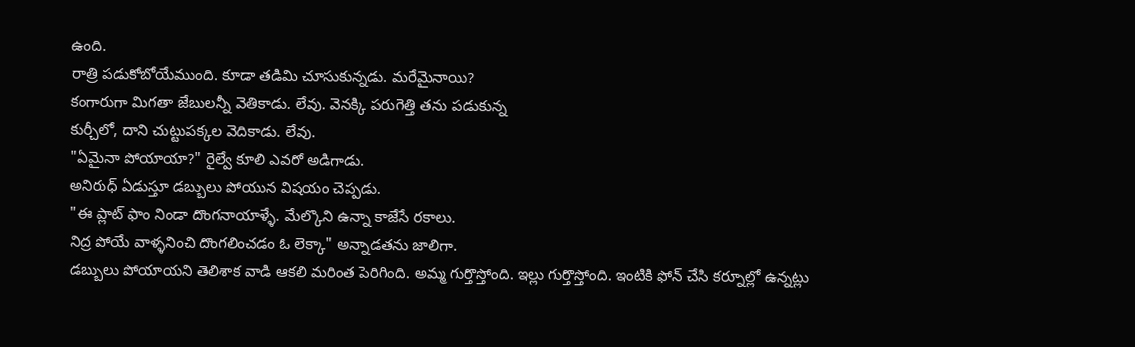ఉంది.
రాత్రి పడుకోబోయేముంది. కూడా తడిమి చూసుకున్నడు. మరేమైనాయి?
కంగారుగా మిగతా జేబులన్నీ వెతికాడు. లేవు. వెనక్కి పరుగెత్తి తను పడుకున్న
కుర్చీలో, దాని చుట్టుపక్కల వెదికాడు. లేవు.
"ఏమైనా పోయాయా?" రైల్వే కూలి ఎవరో అడిగాడు.
అనిరుధ్ ఏడుస్తూ డబ్బులు పోయున విషయం చెప్పడు.
"ఈ ప్లాట్ ఫాం నిండా దొంగనాయాళ్ళే. మేల్కొని ఉన్నా కాజేసే రకాలు.
నిద్ర పోయే వాళ్ళనించి దొంగలించడం ఓ లెక్కా" అన్నాడతను జాలిగా.
డబ్బులు పోయాయని తెలిశాక వాడి ఆకలి మరింత పెరిగింది. అమ్మ గుర్తొస్తోంది. ఇల్లు గుర్తొస్తోంది. ఇంటికి ఫోన్ చేసి కర్నూల్లో ఉన్నట్లు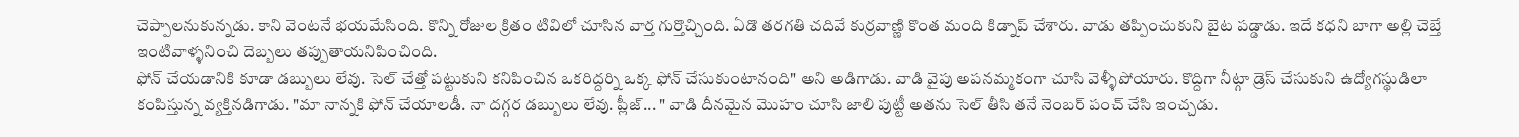చెప్పాలనుకున్నడు. కాని వెంటనే భయమేసింది. కొన్ని రోజుల క్రితం టివిలో చూసిన వార్త గుర్తొచ్చింది. ఏడొ తరగతి చదివే కుర్రవాణ్ణి కొంత మంది కిడ్నాప్ చేశారు. వాడు తప్పించుకుని బైట పడ్డాడు. ఇదే కధని బాగా అల్లి చెబ్తే ఇంటివాళ్ళనించి దెబ్బలు తప్పుతాయనిపించింది.
ఫోన్ చేయడానికి కూడా డబ్బులు లేవు. సెల్ చేత్తో పట్టుకుని కనిపించిన ఒకరిద్దర్ని ఒక్క ఫోన్ చేసుకుంటానంది" అని అడిగాడు. వాడి వైపు అపనమ్మకంగా చూసి వెళ్ళీపోయారు. కొద్దిగా నీట్గా డ్రెస్ చేసుకుని ఉద్యోగస్థుడిలా కంపిస్తున్న వ్యక్తినడిగాడు. "మా నాన్నకి ఫోన్ చేయాలడీ. నా దగ్గర డబ్బులు లేవు. ప్లీజ్... " వాడి దీనమైన మొహం చూసి జాలి పుట్టీ అతను సెల్ తీసి తనే నెంబర్ పంచ్ చేసి ఇంచ్చడు.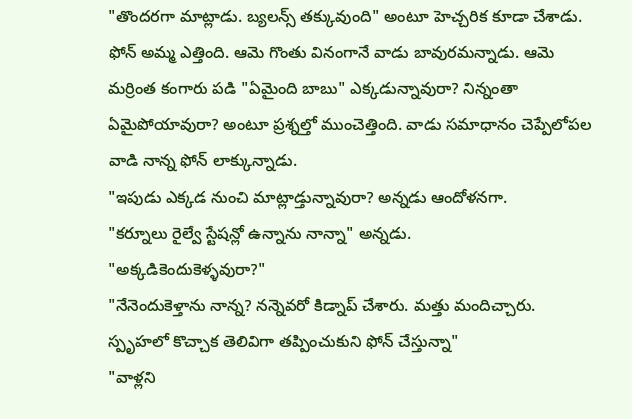"తొందరగా మాట్లాడు. బ్యలన్స్ తక్కువుంది" అంటూ హెచ్చరిక కూడా చేశాడు.
ఫోన్ అమ్మ ఎత్తింది. ఆమె గొంతు వినంగానే వాడు బావురమన్నాడు. ఆమె
మర్రింత కంగారు పడి "ఏమైంది బాబు" ఎక్కడున్నావురా? నిన్నంతా
ఏమైపోయావురా? అంటూ ప్రశ్నల్తో ముంచెత్తింది. వాడు సమాధానం చెప్పేలోపల
వాడి నాన్న ఫోన్ లాక్కున్నాడు.
"ఇపుడు ఎక్కడ నుంచి మాట్లాడ్తున్నావురా? అన్నడు ఆందోళనగా.
"కర్నూలు రైల్వే స్టేషన్లో ఉన్నాను నాన్నా" అన్నడు.
"అక్కడికెందుకెళ్ళవురా?"
"నేనెందుకెళ్తాను నాన్న? నన్నెవరో కిడ్నాప్ చేశారు. మత్తు మందిచ్చారు.
స్పృహలో కొచ్చాక తెలివిగా తప్పించుకుని ఫోన్ చేస్తున్నా"
"వాళ్లని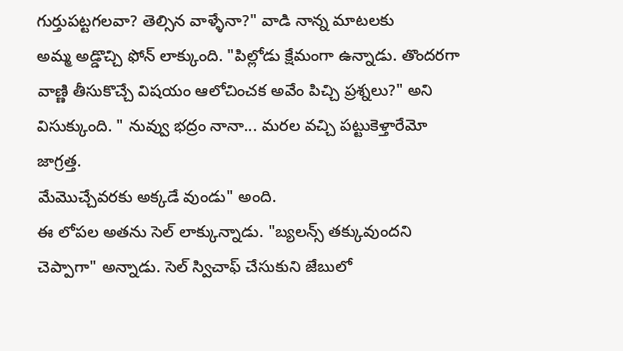గుర్తుపట్టగలవా? తెల్సిన వాళ్ళేనా?" వాడి నాన్న మాటలకు
అమ్మ అడ్డొచ్చి ఫోన్ లాక్కుంది. "పిల్లోడు క్షేమంగా ఉన్నాడు. తొందరగా
వాణ్ణి తీసుకొచ్చే విషయం ఆలోచించక అవేం పిచ్చి ప్రశ్నలు?" అని
విసుక్కుంది. " నువ్వు భద్రం నానా... మరల వచ్చి పట్టుకెళ్తారేమో జాగ్రత్త.
మేమొచ్చేవరకు అక్కడే వుండు" అంది.
ఈ లోపల అతను సెల్ లాక్కున్నాడు. "బ్యలన్స్ తక్కువుందని చెప్పాగా" అన్నాడు. సెల్ స్విచాఫ్ చేసుకుని జేబులో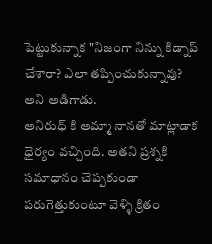పెట్టుకున్నాక "నిజంగా నిన్ను కిడ్నాప్ చేశారా? ఎలా తప్పించుకున్నావు? అని అడిగాడు.
అనిరుధ్ కి అమ్మా నానతో మాట్లాడాక ధైర్యం వచ్చింది. అతని ప్రశ్నకి సమాధానం చెప్పకుండా పరుగెత్తుకుంటూ వెళ్ళి క్రితం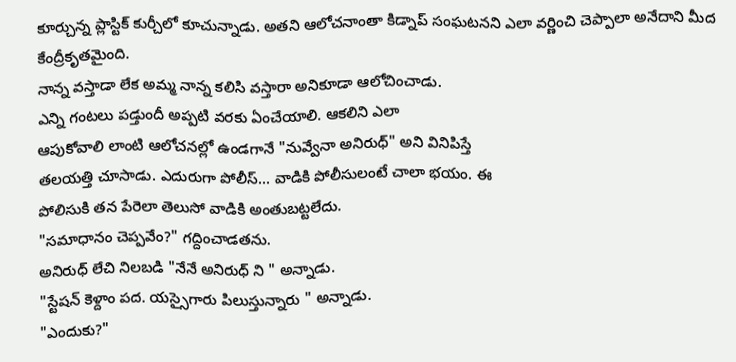కూర్చున్న ప్లాస్టిక్ కుర్చీలో కూచున్నాడు. అతని ఆలోచనాంతా కిడ్నాప్ సంఘటనని ఎలా వర్ణించి చెప్పాలా అనేదాని మీద కేంద్రీకృతమైంది.
నాన్న వస్తాడా లేక అమ్మ నాన్న కలిసి వస్తారా అనికూడా ఆలోచించాడు.
ఎన్ని గంటలు పడ్తుందీ అప్పటి వరకు ఏంచేయాలి. ఆకలిని ఎలా
ఆపుకోవాలి లాంటి ఆలోచనల్లో ఉండగానే "నువ్వేనా అనిరుధ్" అని వినిపిస్తే
తలయత్తి చూసాడు. ఎదురుగా పోలీస్... వాడికి పోలీసులంటే చాలా భయం. ఈ
పోలిసుకి తన పేరెలా తెలుసో వాడికి అంతుబట్టలేదు.
"సమాధానం చెప్పవేం?" గద్దించాడతను.
అనిరుధ్ లేచి నిలబడి "నేనే అనిరుధ్ ని " అన్నాడు.
"స్టేషన్ కెళ్దాం పద. యస్సైగారు పిలుస్తున్నారు " అన్నాడు.
"ఎందుకు?"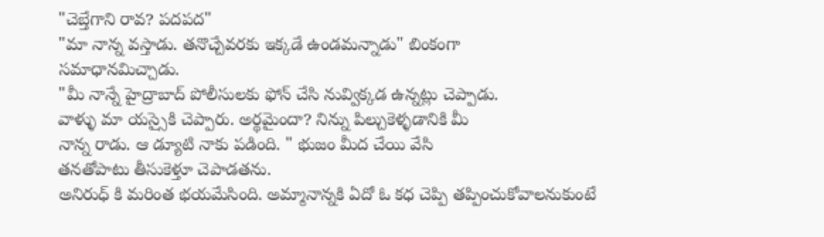"చెబ్తేగాని రావ? పదపద"
"మా నాన్న వస్తాడు. తనొచ్చేవరకు ఇక్కడే ఉండమన్నాడు" బింకంగా
సమాధానమిచ్చాడు.
"మీ నాన్నే హైద్రాబాద్ పోలీసులకు ఫోన్ చేసి నువ్విక్కడ ఉన్నట్లు చెప్పాడు.
వాళ్ళు మా యస్సైకి చెప్పారు. అర్థమైందా? నిన్ను పిల్చుకెళ్ళడానికి మీ
నాన్న రాడు. ఆ డ్యూటి నాకు పడింది. " భుజం మీద చేయి వేసి
తనతోపాటు తీసుకెళ్తూ చెపాడతను.
అనిరుధ్ కి మరింత భయమేసింది. అమ్మానాన్నకి ఏదో ఓ కధ చెప్పి తప్పించుకోవాలనుకుంటే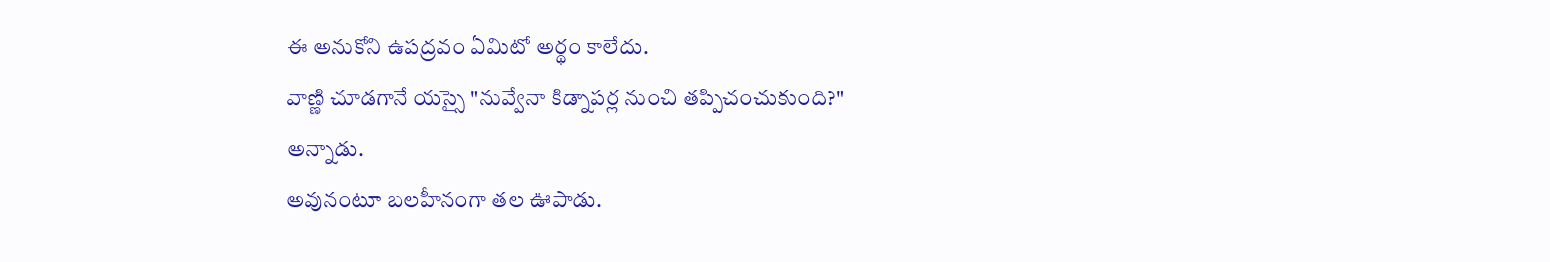ఈ అనుకోని ఉపద్రవం ఏమిటో అర్థం కాలేదు.
వాణ్ణి చూడగానే యస్సై "నువ్వేనా కిడ్నాపర్ల నుంచి తప్పిచంచుకుంది?"
అన్నాడు.
అవునంటూ బలహీనంగా తల ఊపాడు.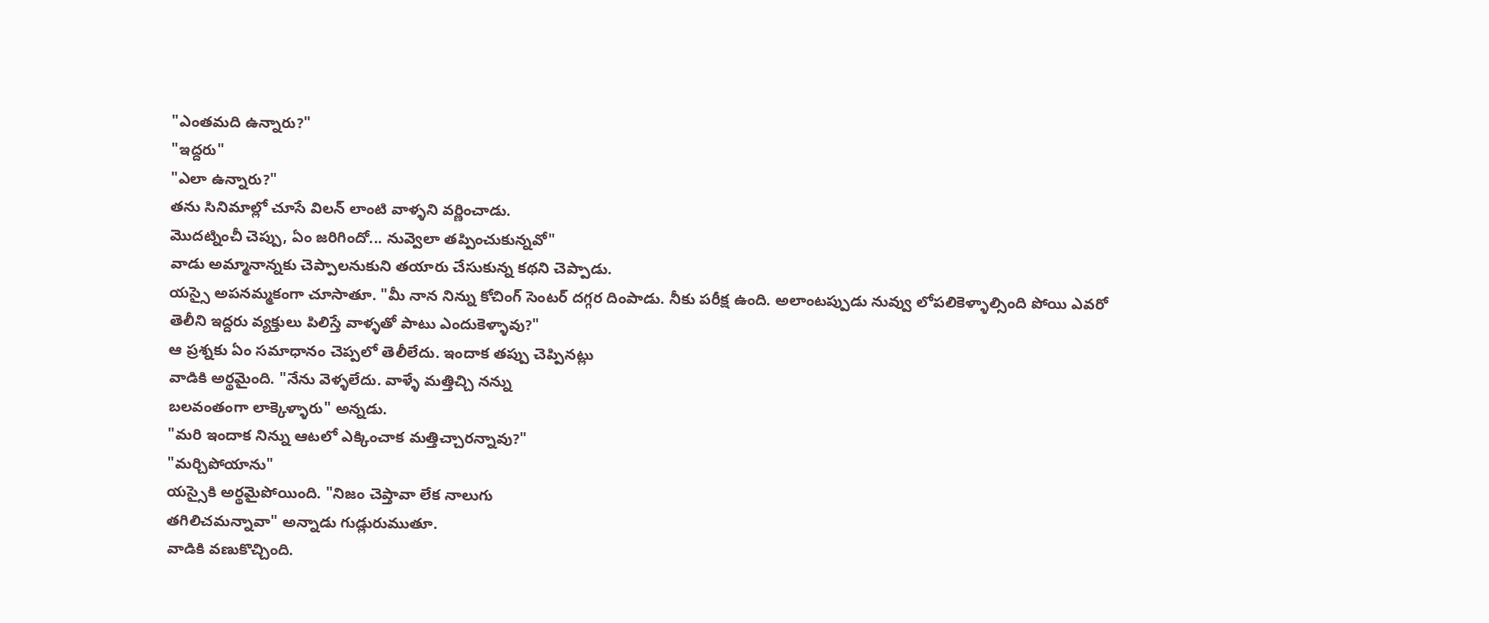"ఎంతమది ఉన్నారు?"
"ఇద్దరు"
"ఎలా ఉన్నారు?"
తను సినిమాల్లో చూసే విలన్ లాంటి వాళ్ళని వర్ణించాడు.
మొదట్నించీ చెప్పు, ఏం జరిగిందో... నువ్వెలా తప్పించుకున్నవో"
వాడు అమ్మానాన్నకు చెప్పాలనుకుని తయారు చేసుకున్న కథని చెప్పాడు.
యస్సై అపనమ్మకంగా చూసాతూ. "మీ నాన నిన్ను కోచింగ్ సెంటర్ దగ్గర దింపాడు. నీకు పరీక్ష ఉంది. అలాంటప్పుడు నువ్వు లోపలికెళ్ళాల్సింది పోయి ఎవరో తెలీని ఇద్దరు వ్యక్తులు పిలిస్తే వాళ్ళతో పాటు ఎందుకెళ్ళావు?"
ఆ ప్రశ్నకు ఏం సమాధానం చెప్పలో తెలీలేదు. ఇందాక తప్పు చెప్పినట్లు
వాడికి అర్థమైంది. "నేను వెళ్ళలేదు. వాళ్ళే మత్తిచ్చి నన్ను
బలవంతంగా లాక్కెళ్ళారు" అన్నడు.
"మరి ఇందాక నిన్ను ఆటలో ఎక్కించాక మత్తిచ్చారన్నావు?"
"మర్చిపోయాను"
యస్సైకి అర్థమైపోయింది. "నిజం చెప్తావా లేక నాలుగు
తగిలిచమన్నావా" అన్నాడు గుడ్లురుముతూ.
వాడికి వణుకొచ్చింది.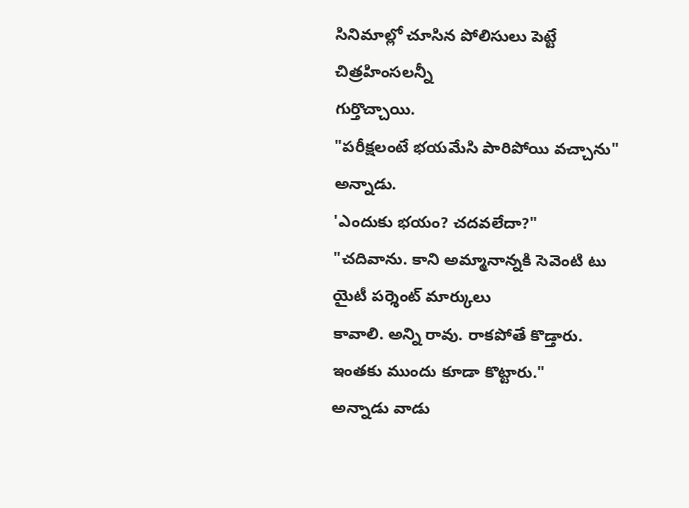సినిమాల్లో చూసిన పోలిసులు పెట్టే చిత్రహింసలన్నీ
గుర్తొచ్చాయి.
"పరీక్షలంటే భయమేసి పారిపోయి వచ్చాను" అన్నాడు.
'ఎందుకు భయం? చదవలేదా?"
"చదివాను. కాని అమ్మానాన్నకి సెవెంటి టు యైటీ పర్శెంట్ మార్కులు
కావాలి. అన్ని రావు. రాకపోతే కొడ్తారు. ఇంతకు ముందు కూడా కొట్టారు."
అన్నాడు వాడు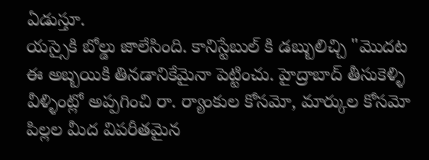ఏడుస్తూ.
యస్సైకి బోల్డు జాలేసింది. కానిస్టేబుల్ కి డబ్బులిచ్చి "మొదట ఈ అబ్బయికి తినడానికేమైనా పెట్టించు. హైద్రాబాద్ తీసుకెళ్ళి వీళ్ళింట్లో అప్పగించి రా. ర్యాంకుల కోసమో, మార్కుల కోసమో పిల్లల మీద విపరీతమైన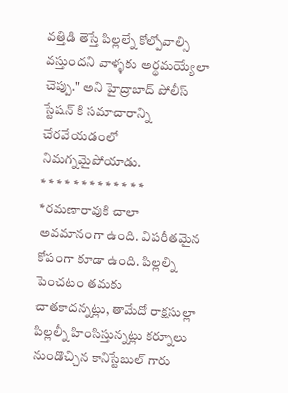వత్తిడి తెస్తే పిల్లల్నే కోల్పోవాల్సి వస్తుందని వాళ్ళకు అర్థమయ్యేలా చెప్పు." అని హైద్రాబాద్ పోలీస్ స్టేషన్ కి సమాచారాన్ని చేరవేయడంలో నిమగ్నమైపోయాడు.
* * * * * * * * * * * * * *రమణారావుకి చాలా అవమానంగా ఉంది. విపరీతమైన కోపంగా కూడా ఉంది. పిల్లల్ని పెంచటం తమకు చాతకాదన్నట్లు, తామేదో రాక్షసుల్లా పిల్లల్నీ హింసిస్తున్నట్లు కర్నూలు నుండొచ్చిన కానిస్టేబుల్ గారు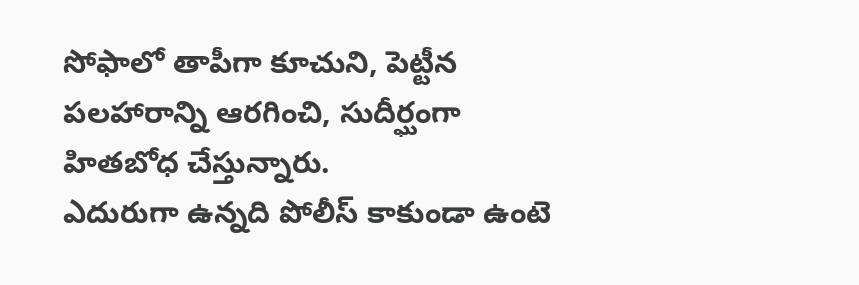సోఫాలో తాపీగా కూచుని, పెట్టీన పలహారాన్ని ఆరగించి, సుదీర్ఘంగా హితబోధ చేస్తున్నారు.
ఎదురుగా ఉన్నది పోలీస్ కాకుండా ఉంటె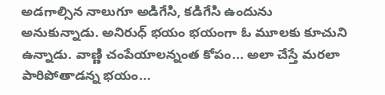అడగాల్సిన నాలుగూ అడిగేసి, కడిగేసి ఉందును అనుకున్నాడు. అనిరుధ్ భయం భయంగా ఓ మూలకు కూచుని ఉన్నాడు. వాణ్ణి చంపేయాలన్నంత కోపం... అలా చేస్తే మరలా పారిపోతాడన్న భయం...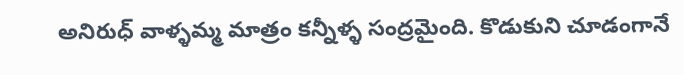అనిరుధ్ వాళ్ళమ్మ మాత్రం కన్నీళ్ళ సంద్రమైంది. కొడుకుని చూడంగానే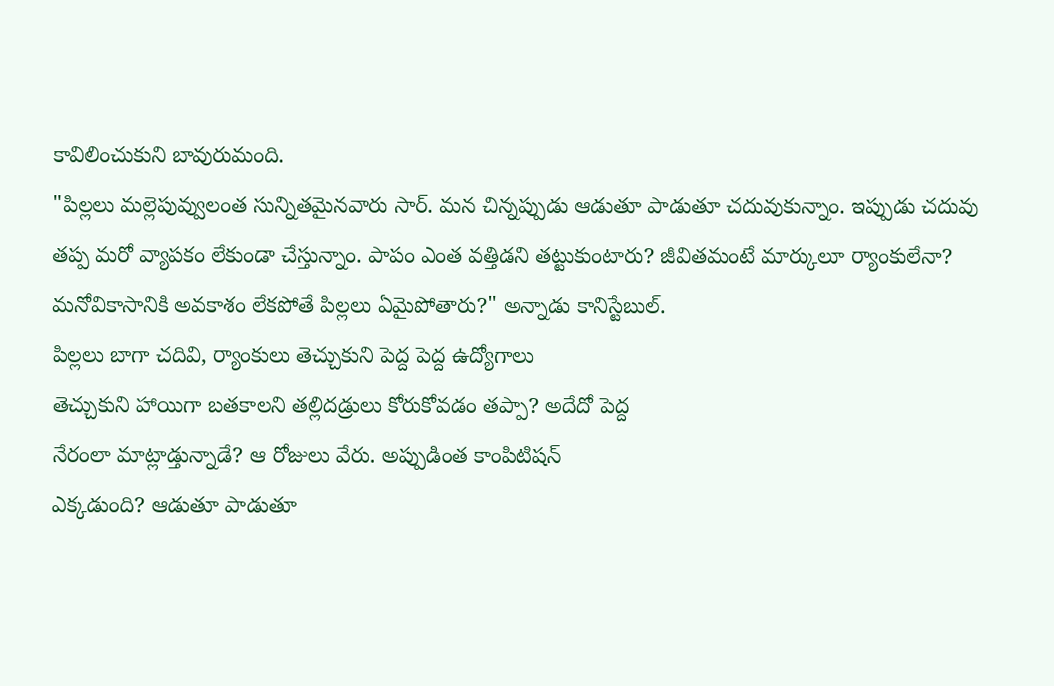కావిలించుకుని బావురుమంది.
"పిల్లలు మల్లెపువ్వులంత సున్నితమైనవారు సార్. మన చిన్నప్పుడు ఆడుతూ పాడుతూ చదువుకున్నాం. ఇప్పుడు చదువు తప్ప మరో వ్యాపకం లేకుండా చేస్తున్నాం. పాపం ఎంత వత్తిడని తట్టుకుంటారు? జీవితమంటే మార్కులూ ర్యాంకులేనా? మనోవికాసానికి అవకాశం లేకపోతే పిల్లలు ఏమైపోతారు?" అన్నాడు కానిస్టేబుల్.
పిల్లలు బాగా చదివి, ర్యాంకులు తెచ్చుకుని పెద్ద పెద్ద ఉద్యోగాలు
తెచ్చుకుని హాయిగా బతకాలని తల్లిదడ్రులు కోరుకోవడం తప్పా? అదేదో పెద్ద
నేరంలా మాట్లాడ్తున్నాడే? ఆ రోజులు వేరు. అప్పుడింత కాంపిటిషన్
ఎక్కడుంది? ఆడుతూ పాడుతూ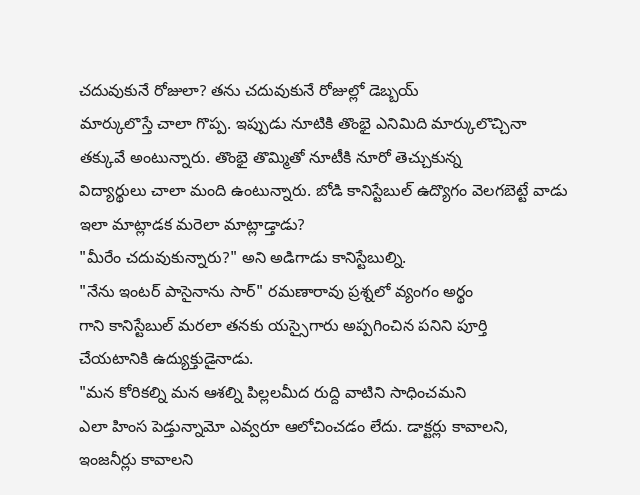చదువుకునే రోజులా? తను చదువుకునే రోజుల్లో డెబ్బయ్
మార్కులొస్తే చాలా గొప్ప. ఇప్పుడు నూటికి తొంభై ఎనిమిది మార్కులొచ్చినా
తక్కువే అంటున్నారు. తొంభై తొమ్మితో నూటీకి నూరో తెచ్చుకున్న
విద్యార్థులు చాలా మంది ఉంటున్నారు. బోడి కానిస్టేబుల్ ఉద్యొగం వెలగబెట్టే వాడు
ఇలా మాట్లాడక మరెలా మాట్లాడ్తాడు?
"మీరేం చదువుకున్నారు?" అని అడిగాడు కానిస్టేబుల్ని.
"నేను ఇంటర్ పాసైనాను సార్" రమణారావు ప్రశ్నలో వ్యంగం అర్థం
గాని కానిస్టేబుల్ మరలా తనకు యస్సైగారు అప్పగించిన పనిని పూర్తి
చేయటానికి ఉద్యుక్తుడైనాడు.
"మన కోరికల్ని మన ఆశల్ని పిల్లలమీద రుద్ది వాటిని సాధించమని
ఎలా హింస పెడ్తున్నామో ఎవ్వరూ ఆలోచించడం లేదు. డాక్టర్లు కావాలని,
ఇంజనీర్లు కావాలని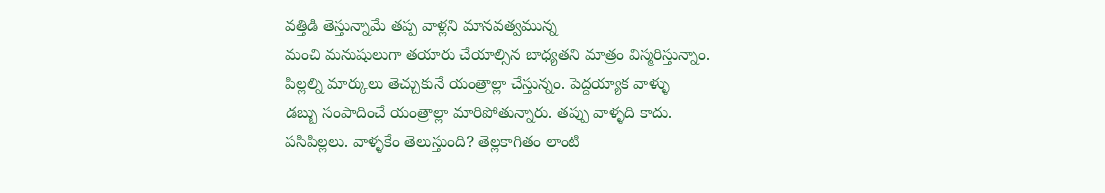వత్తిడి తెస్తున్నామే తప్ప వాళ్లని మానవత్వమున్న
మంచి మనుషులుగా తయారు చేయాల్సిన బాధ్యతని మాత్రం విస్మరిస్తున్నాం.
పిల్లల్ని మార్కులు తెచ్చుకునే యంత్రాల్లా చేస్తున్నం. పెద్దయ్యాక వాళ్ళు
డబ్బు సంపాదించే యంత్రాల్లా మారిపోతున్నారు. తప్పు వాళ్ళది కాదు.
పసిపిల్లలు. వాళ్ళకేం తెలుస్తుంది? తెల్లకాగితం లాంటి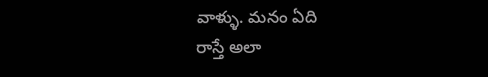వాళ్ళు. మనం ఏది
రాస్తే అలా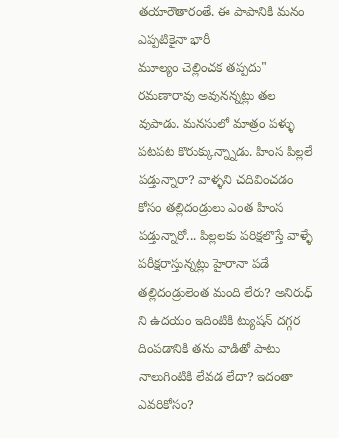తయారౌతారంతే. ఈ పాపానికి మనం ఎప్పటికైనా భారీ
మూల్యం చెల్లించక తప్పదు"
రమణారావు అవునన్నట్లు తల వుపాడు. మనసులో మాత్రం పళ్ళు పటపట కొరుక్కున్న్నాడు. హింస పిల్లలే పడ్తున్నారా? వాళ్ళని చదివించడం కోసం తల్లిదండ్రులు ఎంత హింస పడ్తున్నారో... పిల్లలకు పరిక్షలొస్తే వాళ్ళే పరీక్షరాస్తున్నట్లు హైరానా పడే తల్లిదండ్రులెంత మంది లేరు? అనిరుధ్ ని ఉదయం ఇదింటికి ట్యుషన్ దగ్గర దింపడానికి తను వాడితో పాటు నాలుగింటికి లేవడ లేదా? ఇదంతా ఎవరికోసం?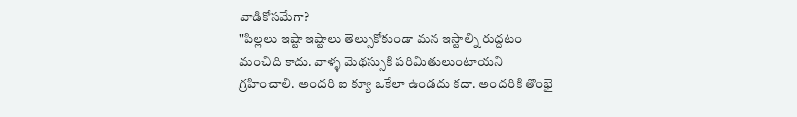వాడికోసమేగా?
"పిల్లలు ఇష్టా ఇష్టాలు తెల్సుకోకుండా మన ఇస్టాల్ని రుద్దటం మంచిది కాదు. వాళ్ళ మెథస్సుకి పరిమితులుంటాయని గ్రహించాలి. అందరి ఐ క్యూ ఒకేలా ఉండదు కదా. అందరికి తొంభై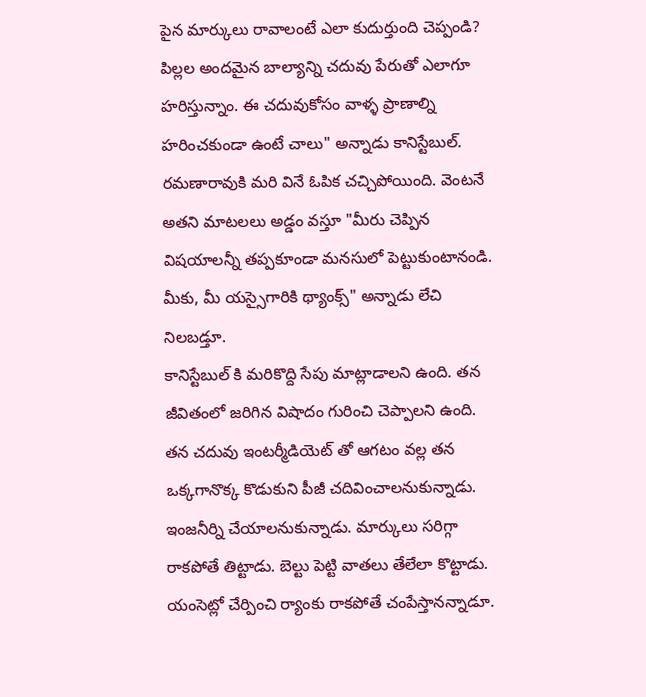పైన మార్కులు రావాలంటే ఎలా కుదుర్తుంది చెప్పండి? పిల్లల అందమైన బాల్యాన్ని చదువు పేరుతో ఎలాగూ హరిస్తున్నాం. ఈ చదువుకోసం వాళ్ళ ప్రాణాల్ని హరించకుండా ఉంటే చాలు" అన్నాడు కానిస్టేబుల్.
రమణారావుకి మరి వినే ఓపిక చచ్చిపోయింది. వెంటనే అతని మాటలలు అడ్డం వస్తూ "మీరు చెప్పిన విషయాలన్నీ తప్పకూండా మనసులో పెట్టుకుంటానండి. మీకు, మీ యస్సైగారికి థ్యాంక్స్" అన్నాడు లేచి నిలబడ్తూ.
కానిస్టేబుల్ కి మరికొద్ది సేపు మాట్లాడాలని ఉంది. తన జీవితంలో జరిగిన విషాదం గురించి చెప్పాలని ఉంది. తన చదువు ఇంటర్మీడియెట్ తో ఆగటం వల్ల తన ఒక్కగానొక్క కొడుకుని పీజీ చదివించాలనుకున్నాడు. ఇంజనీర్ని చేయాలనుకున్నాడు. మార్కులు సరిగ్గా రాకపోతే తిట్టాడు. బెల్టు పెట్టి వాతలు తేలేలా కొట్టాడు. యంసెట్లో చేర్పించి ర్యాంకు రాకపోతే చంపేస్తానన్నాడూ.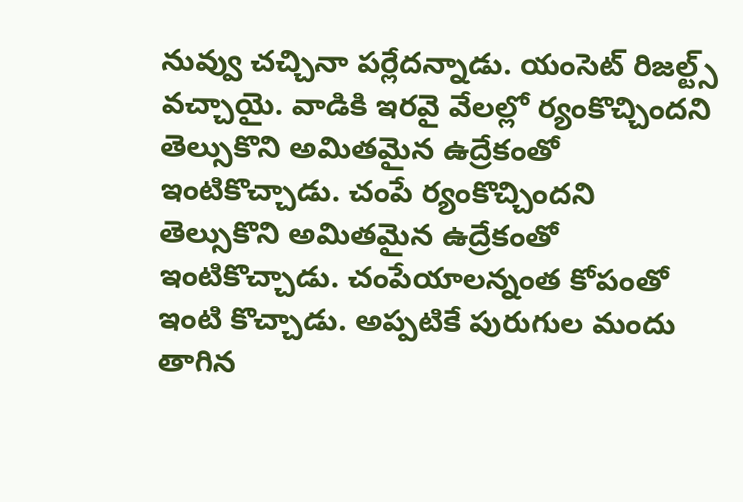నువ్వు చచ్చినా పర్లేదన్నాడు. యంసెట్ రిజల్ట్స్ వచ్చాయై. వాడికి ఇరవై వేలల్లో ర్యంకొచ్చిందని తెల్సుకొని అమితమైన ఉద్రేకంతో ఇంటికొచ్చాడు. చంపే ర్యంకొచ్చిందని తెల్సుకొని అమితమైన ఉద్రేకంతో ఇంటికొచ్చాడు. చంపేయాలన్నంత కోపంతో ఇంటి కొచ్చాడు. అప్పటికే పురుగుల మందు తాగిన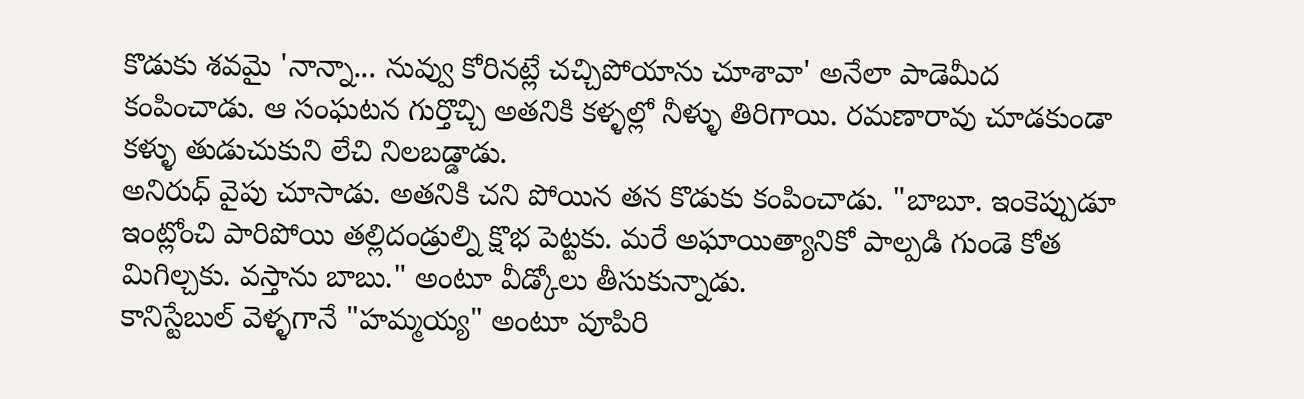కొడుకు శవమై 'నాన్నా... నువ్వు కోరినట్లే చచ్చిపోయాను చూశావా' అనేలా పాడెమీద కంపించాడు. ఆ సంఘటన గుర్తొచ్చి అతనికి కళ్ళల్లో నీళ్ళు తిరిగాయి. రమణారావు చూడకుండా కళ్ళు తుడుచుకుని లేచి నిలబడ్డాడు.
అనిరుధ్ వైపు చూసాడు. అతనికి చని పోయిన తన కొడుకు కంపించాడు. "బాబూ. ఇంకెప్పుడూ ఇంట్లోంచి పారిపోయి తల్లిదండ్రుల్ని క్షొభ పెట్టకు. మరే అఘాయిత్యానికో పాల్పడి గుండె కోత మిగిల్చకు. వస్తాను బాబు." అంటూ వీడ్కోలు తీసుకున్నాడు.
కానిస్టేబుల్ వెళ్ళగానే "హమ్మయ్య" అంటూ వూపిరి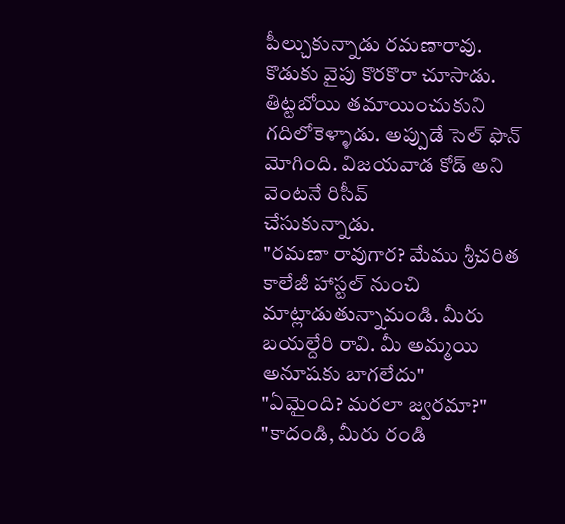పీల్చుకున్నాడు రమణారావు.
కొడుకు వైపు కొరకొరా చూసాడు. తిట్టబోయి తమాయించుకుని
గదిలోకెళ్ళాడు. అప్పుడే సెల్ ఫొన్ మోగింది. విజయవాడ కోడ్ అని వెంటనే రిసీవ్
చేసుకున్నాడు.
"రమణా రావుగార? మేము శ్రీచరిత కాలేజీ హాస్టల్ నుంచి
మాట్లాడుతున్నామండి. మీరు బయల్దేరి రావి. మీ అమ్మయి అనూషకు బాగలేదు"
"ఏమైంది? మరలా జ్వరమా?"
"కాదండి, మీరు రండి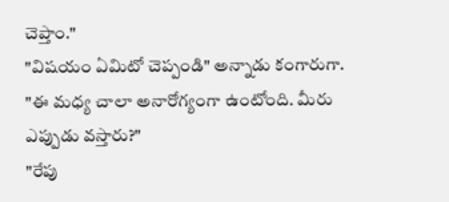చెప్తాం."
"విషయం ఏమిటో చెప్పండి" అన్నాడు కంగారుగా.
"ఈ మధ్య చాలా అనారోగ్యంగా ఉంటోంది. మీరు ఎప్పుడు వస్తారు?"
"రేపు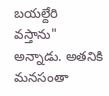బయల్దేరి వస్తాను" అన్నాడు. అతనికి మనసంతా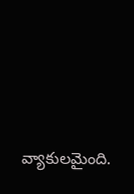వ్యాకులమైంది.